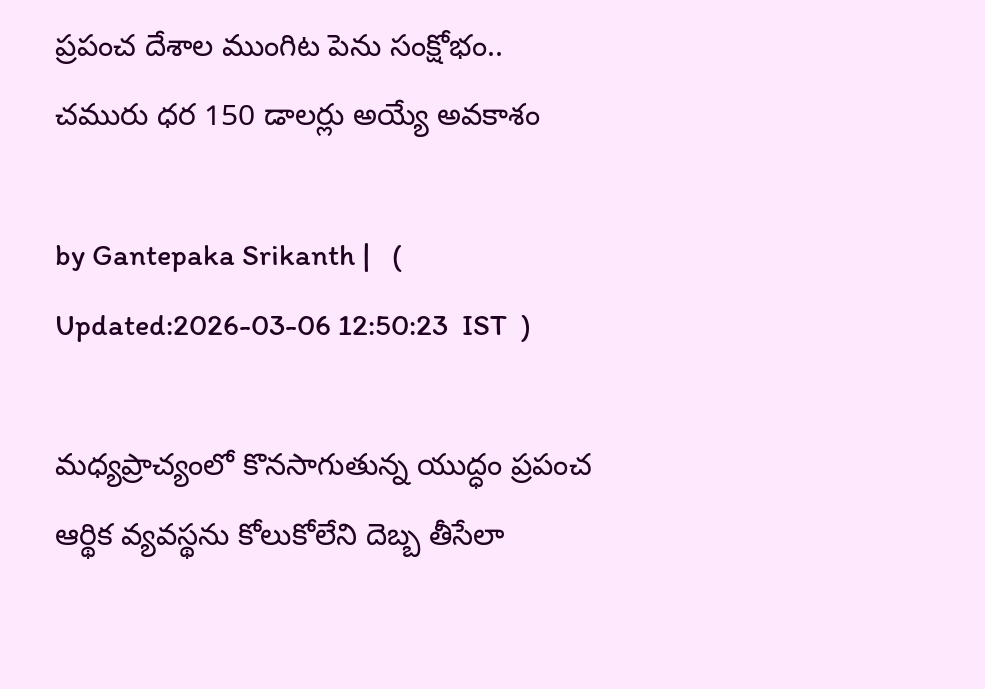ప్రపంచ దేశాల ముంగిట పెను సంక్షోభం.. చమురు ధర 150 డాలర్లు అయ్యే అవకాశం

by Gantepaka Srikanth |   (  Updated:2026-03-06 12:50:23  IST  )

మధ్యప్రాచ్యంలో కొనసాగుతున్న యుద్ధం ప్రపంచ ఆర్థిక వ్యవస్థను కోలుకోలేని దెబ్బ తీసేలా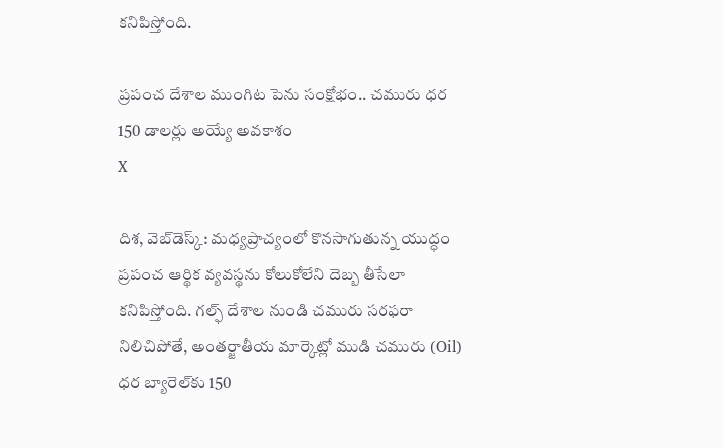కనిపిస్తోంది.

ప్రపంచ దేశాల ముంగిట పెను సంక్షోభం.. చమురు ధర 150 డాలర్లు అయ్యే అవకాశం
X

దిశ, వెబ్‌డెస్క్: మధ్యప్రాచ్యంలో కొనసాగుతున్న యుద్ధం ప్రపంచ ఆర్థిక వ్యవస్థను కోలుకోలేని దెబ్బ తీసేలా కనిపిస్తోంది. గల్ఫ్ దేశాల నుండి చమురు సరఫరా నిలిచిపోతే, అంతర్జాతీయ మార్కెట్లో ముడి చమురు (Oil) ధర బ్యారెల్‌కు 150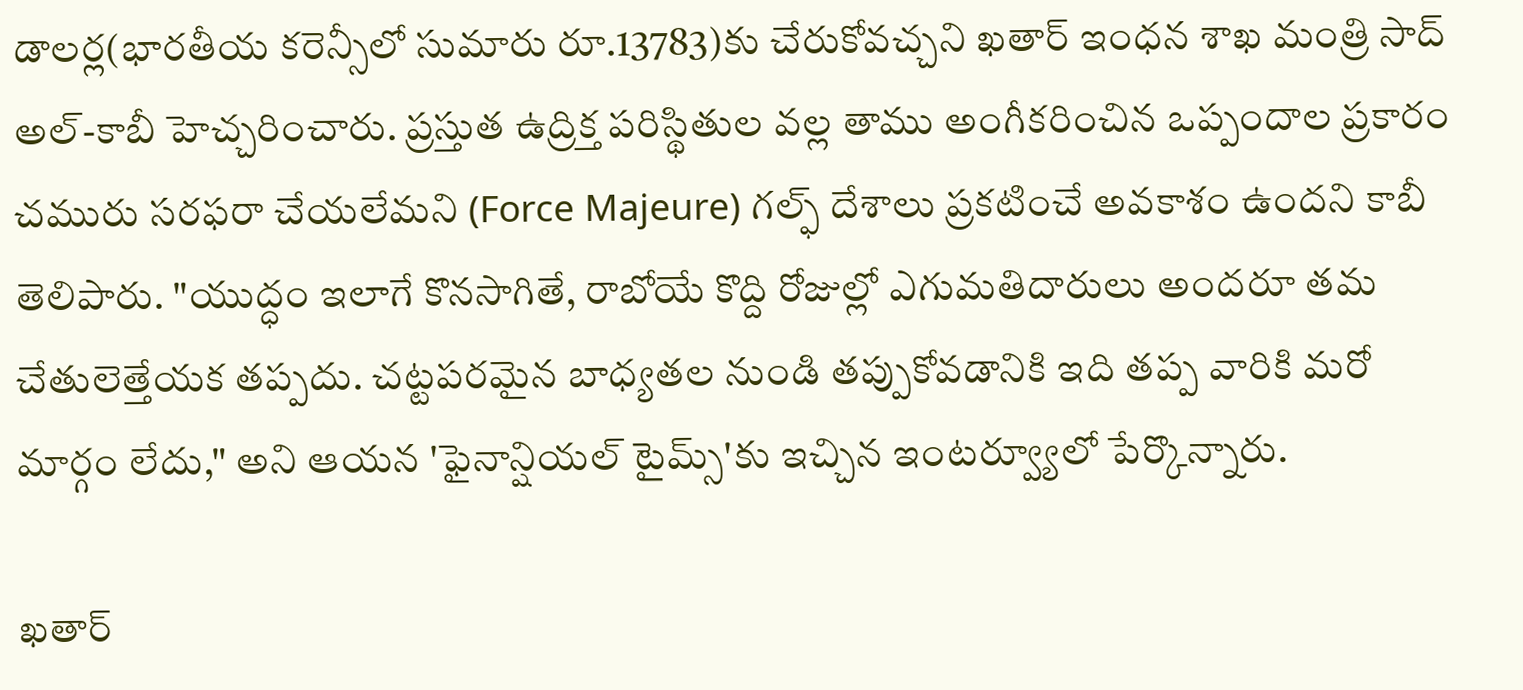డాలర్ల(భారతీయ కరెన్సీలో సుమారు రూ.13783)కు చేరుకోవచ్చని ఖతార్ ఇంధన శాఖ మంత్రి సాద్ అల్-కాబీ హెచ్చరించారు. ప్రస్తుత ఉద్రిక్త పరిస్థితుల వల్ల తాము అంగీకరించిన ఒప్పందాల ప్రకారం చమురు సరఫరా చేయలేమని (Force Majeure) గల్ఫ్ దేశాలు ప్రకటించే అవకాశం ఉందని కాబీ తెలిపారు. "యుద్ధం ఇలాగే కొనసాగితే, రాబోయే కొద్ది రోజుల్లో ఎగుమతిదారులు అందరూ తమ చేతులెత్తేయక తప్పదు. చట్టపరమైన బాధ్యతల నుండి తప్పుకోవడానికి ఇది తప్ప వారికి మరో మార్గం లేదు," అని ఆయన 'ఫైనాన్షియల్ టైమ్స్'కు ఇచ్చిన ఇంటర్వ్యూలో పేర్కొన్నారు.

ఖతార్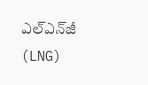ఎల్‌ఎన్‌జీ (LNG)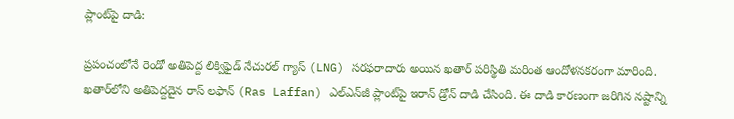ప్లాంట్‌పై దాడి:

ప్రపంచంలోనే రెండో అతిపెద్ద లిక్విఫైడ్ నేచురల్ గ్యాస్ (LNG) సరఫరాదారు అయిన ఖతార్ పరిస్థితి మరింత ఆందోళనకరంగా మారింది. ఖతార్‌లోని అతిపెద్దదైన రాస్ లఫాన్ (Ras Laffan) ఎల్‌ఎన్‌జీ ప్లాంట్‌పై ఇరాన్ డ్రోన్ దాడి చేసింది. ఈ దాడి కారణంగా జరిగిన నష్టాన్ని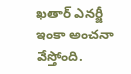ఖతార్ ఎనర్జీ ఇంకా అంచనా వేస్తోంది.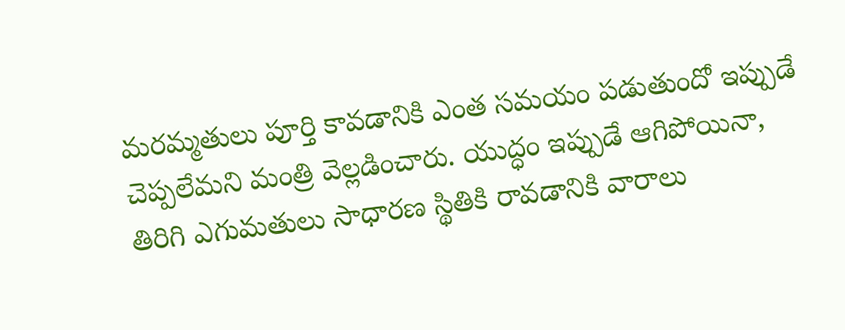మరమ్మతులు పూర్తి కావడానికి ఎంత సమయం పడుతుందో ఇప్పుడే చెప్పలేమని మంత్రి వెల్లడించారు. యుద్ధం ఇప్పుడే ఆగిపోయినా, తిరిగి ఎగుమతులు సాధారణ స్థితికి రావడానికి వారాలు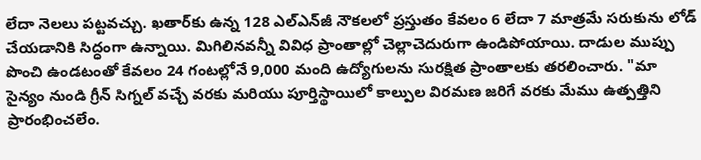లేదా నెలలు పట్టవచ్చు. ఖతార్‌కు ఉన్న 128 ఎల్‌ఎన్‌జీ నౌకలలో ప్రస్తుతం కేవలం 6 లేదా 7 మాత్రమే సరుకును లోడ్ చేయడానికి సిద్ధంగా ఉన్నాయి. మిగిలినవన్నీ వివిధ ప్రాంతాల్లో చెల్లాచెదురుగా ఉండిపోయాయి. దాడుల ముప్పు పొంచి ఉండటంతో కేవలం 24 గంటల్లోనే 9,000 మంది ఉద్యోగులను సురక్షిత ప్రాంతాలకు తరలించారు. "మా సైన్యం నుండి గ్రీన్ సిగ్నల్ వచ్చే వరకు మరియు పూర్తిస్థాయిలో కాల్పుల విరమణ జరిగే వరకు మేము ఉత్పత్తిని ప్రారంభించలేం.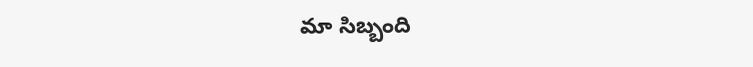మా సిబ్బంది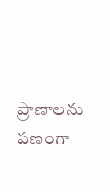ప్రాణాలను పణంగా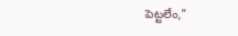పెట్టలేం,"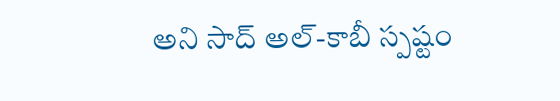అని సాద్ అల్-కాబీ స్పష్టం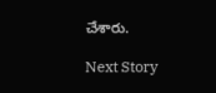చేశారు.

Next Story